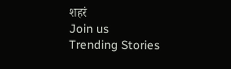शहरं
Join us
Trending Stories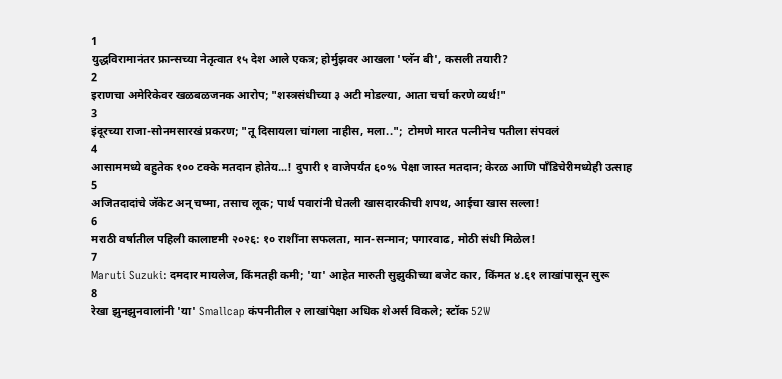1
युद्धविरामानंतर फ्रान्सच्या नेतृत्वात १५ देश आले एकत्र; होर्मुझवर आखला 'प्लॅन बी', कसली तयारी?
2
इराणचा अमेरिकेवर खळबळजनक आरोप; "शस्त्रसंधीच्या ३ अटी मोडल्या, आता चर्चा करणे व्यर्थ!"
3
इंदूरच्या राजा-सोनमसारखं प्रकरण; "तू दिसायला चांगला नाहीस, मला..";  टोमणे मारत पत्नीनेच पतीला संपवलं
4
आसाममध्ये बहुतेक १०० टक्के मतदान होतेय...! दुपारी १ वाजेपर्यंत ६०% पेक्षा जास्त मतदान; केरळ आणि पाँडिचेरीमध्येही उत्साह
5
अजितदादांचे जॅकेट अन् चष्मा, तसाच लूक; पार्थ पवारांनी घेतली खासदारकीची शपथ, आईचा खास सल्ला!
6
मराठी वर्षातील पहिली कालाष्टमी २०२६: १० राशींना सफलता, मान-सन्मान; पगारवाढ, मोठी संधी मिळेल!
7
Maruti Suzuki: दमदार मायलेज, किंमतही कमी; 'या' आहेत मारुती सुझुकीच्या बजेट कार, किंमत ४.६१ लाखांपासून सुरू
8
रेखा झुनझुनवालांनी 'या' Smallcap कंपनीतील २ लाखांपेक्षा अधिक शेअर्स विकले; स्टॉक 52W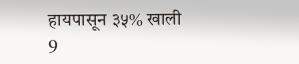हायपासून ३५% खाली
9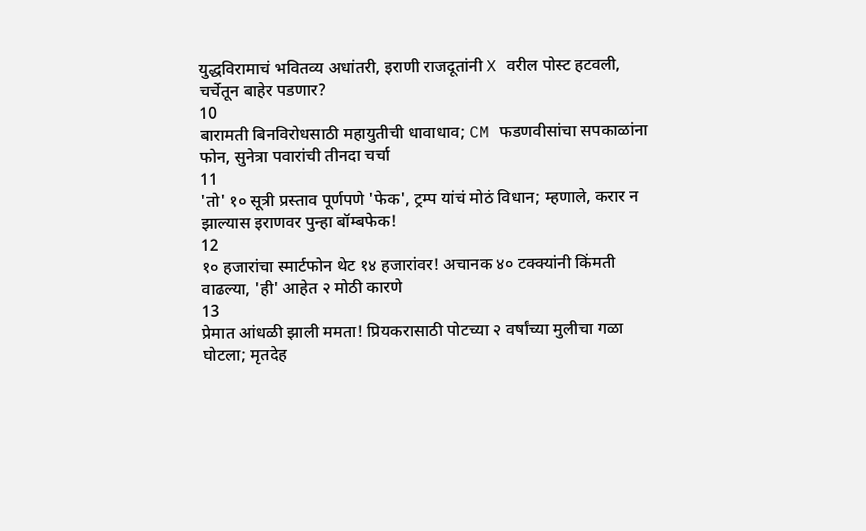युद्धविरामाचं भवितव्य अधांतरी, इराणी राजदूतांनी X वरील पोस्ट हटवली, चर्चेतून बाहेर पडणार?
10
बारामती बिनविरोधसाठी महायुतीची धावाधाव; CM फडणवीसांचा सपकाळांना फोन, सुनेत्रा पवारांची तीनदा चर्चा
11
'तो' १० सूत्री प्रस्ताव पूर्णपणे 'फेक', ट्रम्प यांचं मोठं विधान; म्हणाले, करार न झाल्यास इराणवर पुन्हा बॉम्बफेक!
12
१० हजारांचा स्मार्टफोन थेट १४ हजारांवर! अचानक ४० टक्क्यांनी किंमती वाढल्या, 'ही' आहेत २ मोठी कारणे
13
प्रेमात आंधळी झाली ममता! प्रियकरासाठी पोटच्या २ वर्षांच्या मुलीचा गळा घोटला; मृतदेह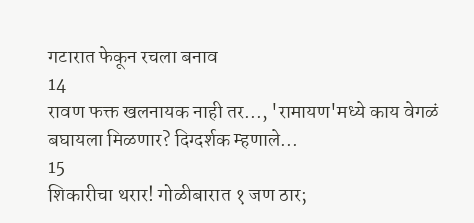गटारात फेकून रचला बनाव
14
रावण फक्त खलनायक नाही तर..., 'रामायण'मध्ये काय वेगळं बघायला मिळणार? दिग्दर्शक म्हणाले...
15
शिकारीचा थरार! गोळीबारात १ जण ठार;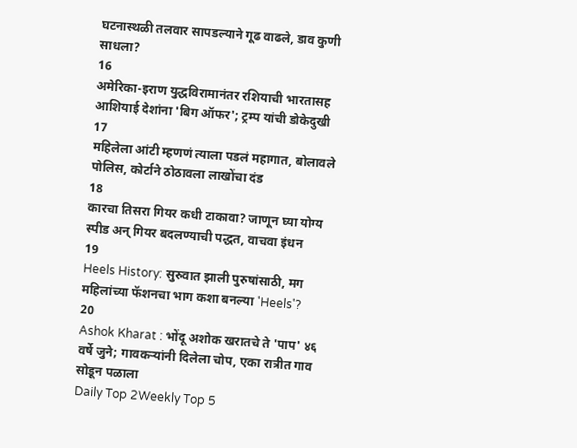घटनास्थळी तलवार सापडल्याने गूढ वाढले, डाव कुणी साधला?
16
अमेरिका-इराण युद्धविरामानंतर रशियाची भारतासह आशियाई देशांना 'बिग ऑफर'; ट्रम्प यांची डोकेदुखी
17
महिलेला आंटी म्हणणं त्याला पडलं महागात, बोलावले पोलिस, कोर्टाने ठोठावला लाखोंचा दंड
18
कारचा तिसरा गियर कधी टाकावा? जाणून घ्या योग्य स्पीड अन् गियर बदलण्याची पद्धत, वाचवा इंधन
19
Heels History: सुरुवात झाली पुरुषांसाठी, मग महिलांच्या फॅशनचा भाग कशा बनल्या 'Heels'?
20
Ashok Kharat : भोंदू अशोक खरातचे ते 'पाप' ४६ वर्षे जुने; गावकऱ्यांनी दिलेला चोप, एका रात्रीत गाव सोडून पळाला
Daily Top 2Weekly Top 5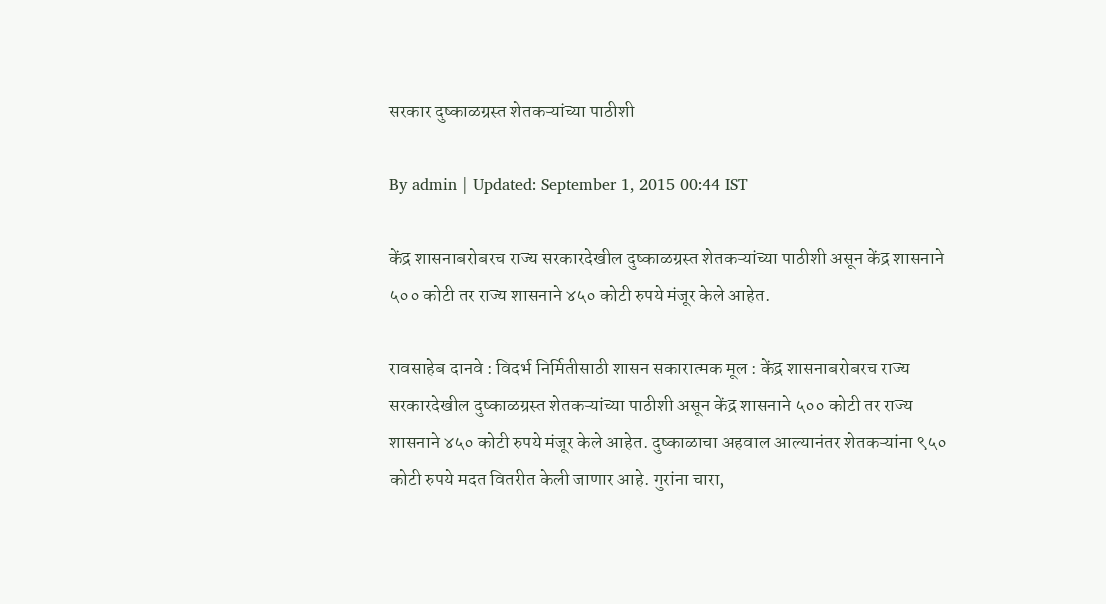सरकार दुष्काळग्रस्त शेतकऱ्यांच्या पाठीशी

By admin | Updated: September 1, 2015 00:44 IST

केंद्र शासनाबरोबरच राज्य सरकारदेखील दुष्काळग्रस्त शेतकऱ्यांच्या पाठीशी असून केंद्र शासनाने ५०० कोटी तर राज्य शासनाने ४५० कोटी रुपये मंजूर केले आहेत.

रावसाहेब दानवे : विदर्भ निर्मितीसाठी शासन सकारात्मक मूल : केंद्र शासनाबरोबरच राज्य सरकारदेखील दुष्काळग्रस्त शेतकऱ्यांच्या पाठीशी असून केंद्र शासनाने ५०० कोटी तर राज्य शासनाने ४५० कोटी रुपये मंजूर केले आहेत. दुष्काळाचा अहवाल आल्यानंतर शेतकऱ्यांना ९५० कोटी रुपये मदत वितरीत केली जाणार आहे. गुरांना चारा,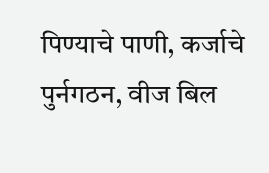पिण्याचे पाणी, कर्जाचे पुर्नगठन, वीज बिल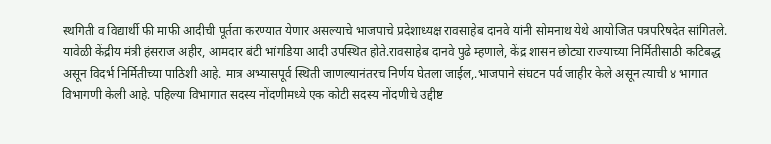स्थगिती व विद्यार्थी फी माफी आदीची पूर्तता करण्यात येणार असल्याचे भाजपाचे प्रदेशाध्यक्ष रावसाहेब दानवे यांनी सोमनाथ येथे आयोजित पत्रपरिषदेत सांगितले. यावेळी केंद्रीय मंत्री हंसराज अहीर, आमदार बंटी भांगडिया आदी उपस्थित होते.रावसाहेब दानवे पुढे म्हणाले, केंद्र शासन छोट्या राज्याच्या निर्मितीसाठी कटिबद्ध असून विदर्भ निर्मितीच्या पाठिशी आहे. मात्र अभ्यासपूर्व स्थिती जाणल्यानंतरच निर्णय घेतला जाईल,.भाजपाने संघटन पर्व जाहीर केले असून त्याची ४ भागात विभागणी केली आहे. पहिल्या विभागात सदस्य नोंदणीमध्ये एक कोटी सदस्य नोंदणीचे उद्दीष्ट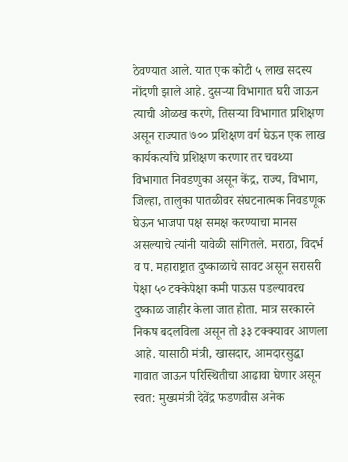ठेवण्यात आले. यात एक कोटी ५ लाख सदस्य नोंदणी झाले आहे. दुसऱ्या विभागात घरी जाऊन त्याची ओळख करणे, तिसऱ्या विभागात प्रशिक्षण असून राज्यात ७०० प्रशिक्षण वर्ग घेऊन एक लाख कार्यकर्त्यांचे प्रशिक्षण करणार तर चवथ्या विभागात निवडणुका असून केंद्र, राज्य, विभाग, जिल्हा, तालुका पातळीवर संघटनात्मक निवडणूक घेऊन भाजपा पक्ष समक्ष करण्याचा मानस असल्याचे त्यांनी यावेळी सांगितले. मराठा, विदर्भ व प. महाराष्ट्रात दुष्काळाचे सावट असून सरासरी पेक्षा ५० टक्केपेक्षा कमी पाऊस पडल्यावरच दुष्काळ जाहीर केला जात होता. मात्र सरकारने निकष बदलविला असून तो ३३ टक्क्यावर आणला आहे. यासाठी मंत्री, खासदार, आमदारसुद्धा गावात जाऊन परिस्थितीचा आढावा घेणार असून स्वत: मुख्यमंत्री देवेंद्र फडणवीस अनेक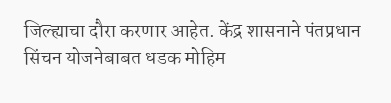जिल्ह्याचा दौरा करणार आहेत. केंद्र शासनाने पंतप्रधान सिंचन योजनेबाबत धडक मोहिम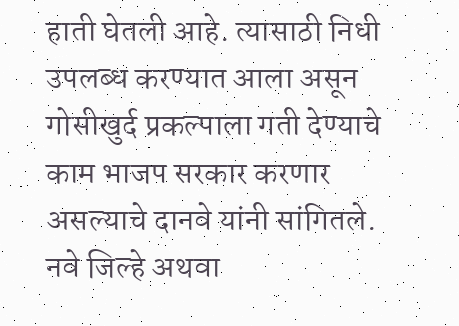हाती घेतली आहे. त्यासाठी निधी उपलब्ध करण्यात आला असून गोसीखुर्द प्रकल्पाला गती देण्याचे काम भाजप सरकार करणार असल्याचे दानवे यांनी सांगितले. नवे जिल्हे अथवा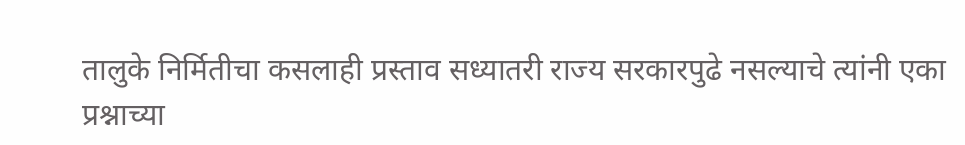तालुके निर्मितीचा कसलाही प्रस्ताव सध्यातरी राज्य सरकारपुढे नसल्याचे त्यांनी एका प्रश्नाच्या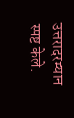उत्तरादरम्यान स्पष्ट केले.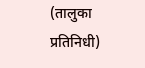(तालुका प्रतिनिधी)